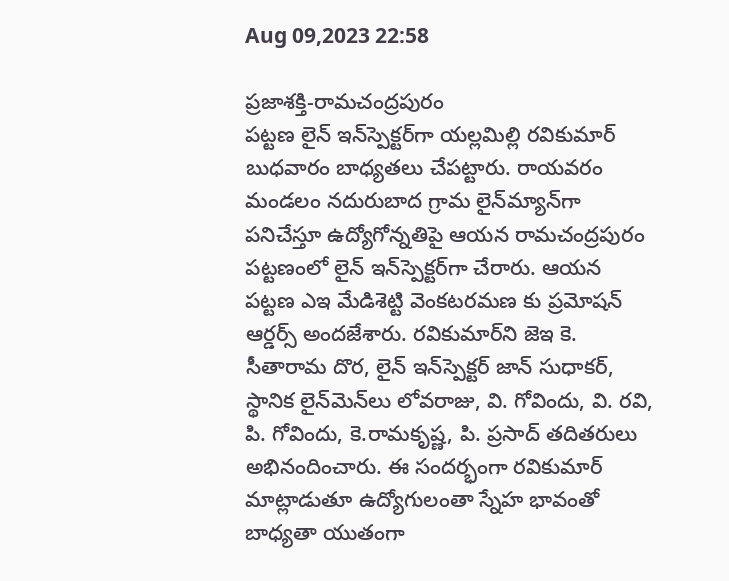Aug 09,2023 22:58

ప్రజాశక్తి-రామచంద్రపురం
పట్టణ లైన్‌ ఇన్‌స్పెక్టర్‌గా యల్లమిల్లి రవికుమార్‌ బుధవారం బాధ్యతలు చేపట్టారు. రాయవరం మండలం నదురుబాద గ్రామ లైన్‌మ్యాన్‌గా పనిచేస్తూ ఉద్యోగోన్నతిపై ఆయన రామచంద్రపురం పట్టణంలో లైన్‌ ఇన్‌స్పెక్టర్‌గా చేరారు. ఆయన పట్టణ ఎఇ మేడిశెట్టి వెంకటరమణ కు ప్రమోషన్‌ ఆర్డర్స్‌ అందజేశారు. రవికుమార్‌ని జెఇ కె. సీతారామ దొర, లైన్‌ ఇన్‌స్పెక్టర్‌ జాన్‌ సుధాకర్‌, స్థానిక లైన్‌మెన్‌లు లోవరాజు, వి. గోవిందు, వి. రవి, పి. గోవిందు, కె.రామకృష్ణ, పి. ప్రసాద్‌ తదితరులు అభినందించారు. ఈ సందర్భంగా రవికుమార్‌ మాట్లాడుతూ ఉద్యోగులంతా స్నేహ భావంతో బాధ్యతా యుతంగా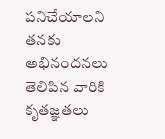పనిచేయాలని తనకు అభినందనలు తెలిపిన వారికి కృతజ్ఞతలు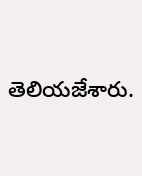తెలియజేశారు.